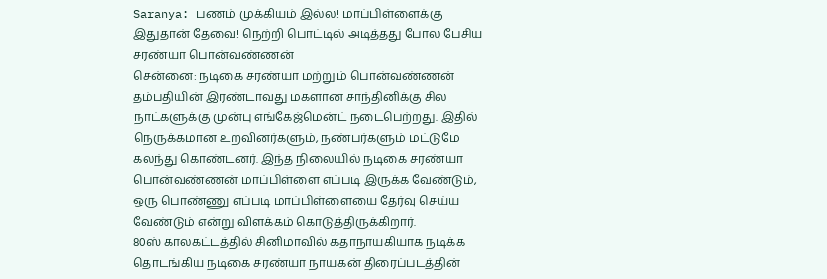Saranya: பணம் முக்கியம் இல்ல! மாப்பிள்ளைக்கு இதுதான் தேவை! நெற்றி பொட்டில் அடித்தது போல பேசிய சரண்யா பொன்வண்ணன்
சென்னை: நடிகை சரண்யா மற்றும் பொன்வண்ணன் தம்பதியின் இரண்டாவது மகளான சாந்தினிக்கு சில நாட்களுக்கு முன்பு எங்கேஜ்மென்ட் நடைபெற்றது. இதில் நெருக்கமான உறவினர்களும், நண்பர்களும் மட்டுமே கலந்து கொண்டனர். இந்த நிலையில் நடிகை சரண்யா பொன்வண்ணன் மாப்பிள்ளை எப்படி இருக்க வேண்டும், ஒரு பொண்ணு எப்படி மாப்பிள்ளையை தேர்வு செய்ய வேண்டும் என்று விளக்கம் கொடுத்திருக்கிறார்.
80ஸ் காலகட்டத்தில் சினிமாவில் கதாநாயகியாக நடிக்க தொடங்கிய நடிகை சரண்யா நாயகன் திரைப்படத்தின்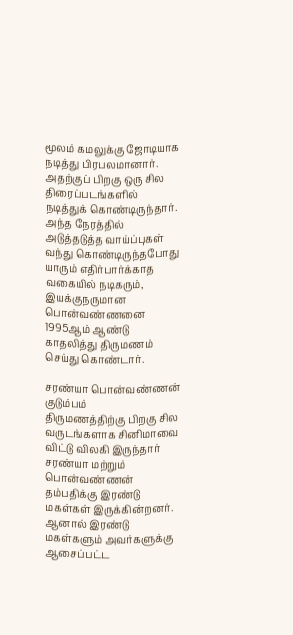மூலம் கமலுக்கு ஜோடியாக நடித்து பிரபலமானார். அதற்குப் பிறகு ஒரு சில திரைப்படங்களில் நடித்துக் கொண்டிருந்தார். அந்த நேரத்தில் அடுத்தடுத்த வாய்ப்புகள் வந்து கொண்டிருந்தபோது யாரும் எதிர்பார்க்காத வகையில் நடிகரும், இயக்குநருமான பொன்வண்ணனை 1995ஆம் ஆண்டு காதலித்து திருமணம் செய்து கொண்டார்.

சரண்யா பொன்வண்ணன் குடும்பம்
திருமணத்திற்கு பிறகு சில வருடங்களாக சினிமாவை விட்டு விலகி இருந்தார் சரண்யா மற்றும் பொன்வண்ணன் தம்பதிக்கு இரண்டு மகள்கள் இருக்கின்றனர். ஆனால் இரண்டு மகள்களும் அவர்களுக்கு ஆசைப்பட்ட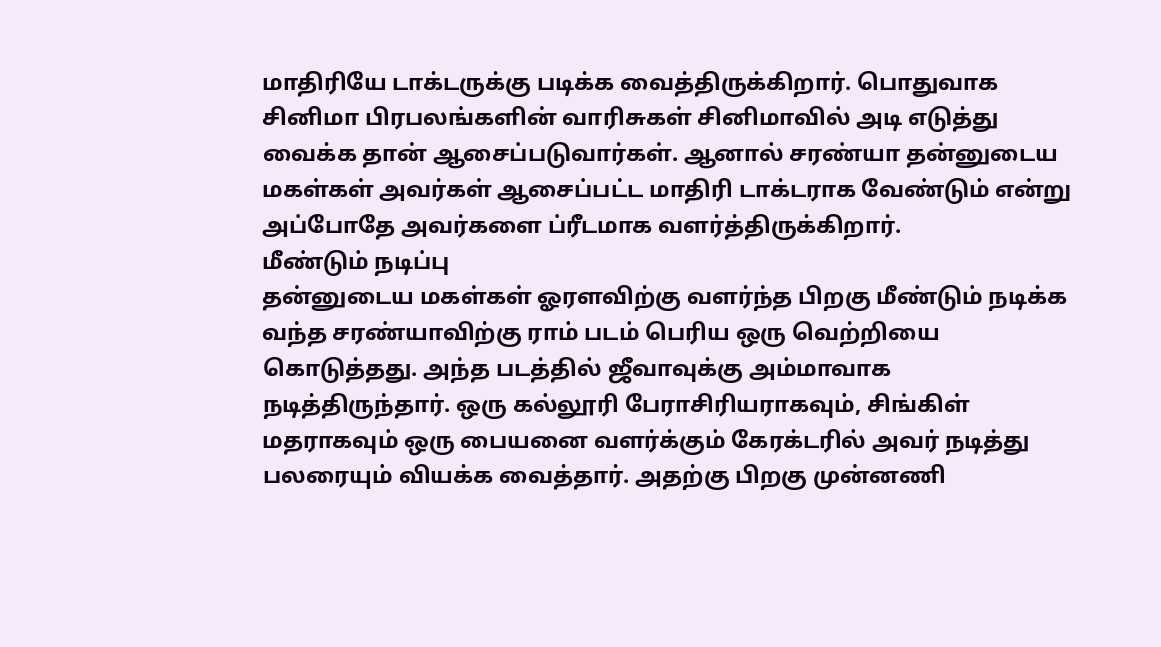மாதிரியே டாக்டருக்கு படிக்க வைத்திருக்கிறார். பொதுவாக சினிமா பிரபலங்களின் வாரிசுகள் சினிமாவில் அடி எடுத்து வைக்க தான் ஆசைப்படுவார்கள். ஆனால் சரண்யா தன்னுடைய மகள்கள் அவர்கள் ஆசைப்பட்ட மாதிரி டாக்டராக வேண்டும் என்று அப்போதே அவர்களை ப்ரீடமாக வளர்த்திருக்கிறார்.
மீண்டும் நடிப்பு
தன்னுடைய மகள்கள் ஓரளவிற்கு வளர்ந்த பிறகு மீண்டும் நடிக்க வந்த சரண்யாவிற்கு ராம் படம் பெரிய ஒரு வெற்றியை கொடுத்தது. அந்த படத்தில் ஜீவாவுக்கு அம்மாவாக நடித்திருந்தார். ஒரு கல்லூரி பேராசிரியராகவும், சிங்கிள் மதராகவும் ஒரு பையனை வளர்க்கும் கேரக்டரில் அவர் நடித்து பலரையும் வியக்க வைத்தார். அதற்கு பிறகு முன்னணி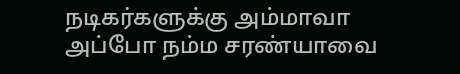நடிகர்களுக்கு அம்மாவா அப்போ நம்ம சரண்யாவை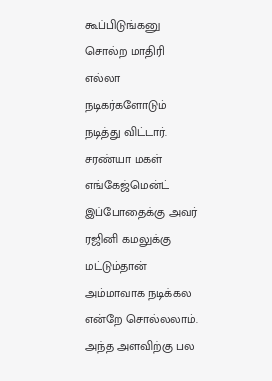கூப்பிடுங்கனு சொல்ற மாதிரி எல்லா நடிகர்களோடும் நடித்து விட்டார்.
சரண்யா மகள் எங்கேஜ்மென்ட்
இப்போதைக்கு அவர் ரஜினி கமலுக்கு மட்டும்தான் அம்மாவாக நடிக்கல என்றே சொல்லலாம். அந்த அளவிற்கு பல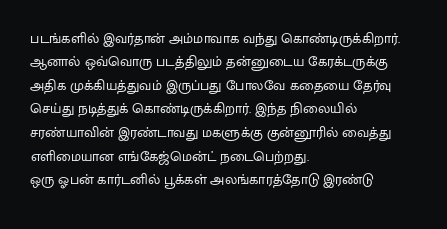படங்களில் இவர்தான் அம்மாவாக வந்து கொண்டிருக்கிறார். ஆனால் ஒவ்வொரு படத்திலும் தன்னுடைய கேரக்டருக்கு அதிக முக்கியத்துவம் இருப்பது போலவே கதையை தேர்வு செய்து நடித்துக் கொண்டிருக்கிறார். இந்த நிலையில் சரண்யாவின் இரண்டாவது மகளுக்கு குன்னூரில் வைத்து எளிமையான எங்கேஜ்மென்ட் நடைபெற்றது.
ஒரு ஓபன் கார்டனில் பூக்கள் அலங்காரத்தோடு இரண்டு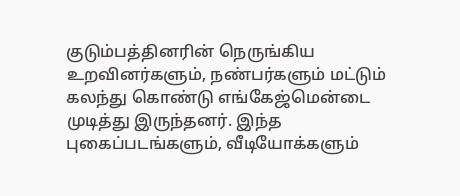குடும்பத்தினரின் நெருங்கிய உறவினர்களும், நண்பர்களும் மட்டும் கலந்து கொண்டு எங்கேஜ்மென்டை முடித்து இருந்தனர். இந்த புகைப்படங்களும், வீடியோக்களும்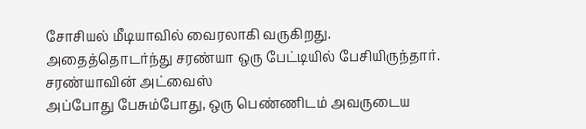சோசியல் மீடியாவில் வைரலாகி வருகிறது. அதைத்தொடர்ந்து சரண்யா ஒரு பேட்டியில் பேசியிருந்தார்.
சரண்யாவின் அட்வைஸ்
அப்போது பேசும்போது, ஒரு பெண்ணிடம் அவருடைய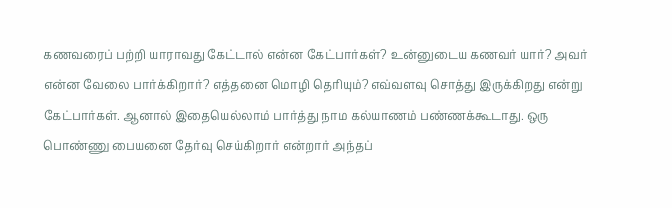கணவரைப் பற்றி யாராவது கேட்டால் என்ன கேட்பார்கள்? உன்னுடைய கணவர் யார்? அவர் என்ன வேலை பார்க்கிறார்? எத்தனை மொழி தெரியும்? எவ்வளவு சொத்து இருக்கிறது என்று கேட்பார்கள். ஆனால் இதையெல்லாம் பார்த்து நாம கல்யாணம் பண்ணக்கூடாது. ஒரு பொண்ணு பையனை தேர்வு செய்கிறார் என்றார் அந்தப்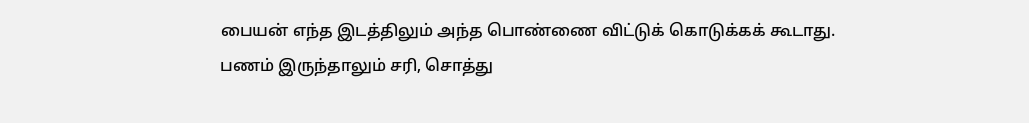பையன் எந்த இடத்திலும் அந்த பொண்ணை விட்டுக் கொடுக்கக் கூடாது.
பணம் இருந்தாலும் சரி, சொத்து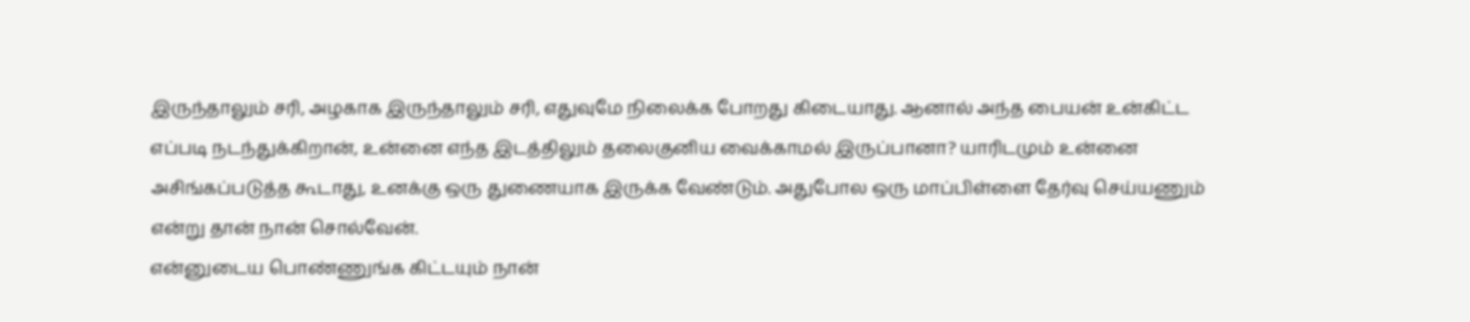இருந்தாலும் சரி, அழகாக இருந்தாலும் சரி, எதுவுமே நிலைக்க போறது கிடையாது. ஆனால் அந்த பையன் உன்கிட்ட எப்படி நடந்துக்கிறான், உன்னை எந்த இடத்திலும் தலைகுனிய வைக்காமல் இருப்பானா? யாரிடமும் உன்னை அசிங்கப்படுத்த கூடாது, உனக்கு ஒரு துணையாக இருக்க வேண்டும். அதுபோல ஒரு மாப்பிள்ளை தேர்வு செய்யணும் என்று தான் நான் சொல்வேன்.
என்னுடைய பொண்ணுங்க கிட்டயும் நான்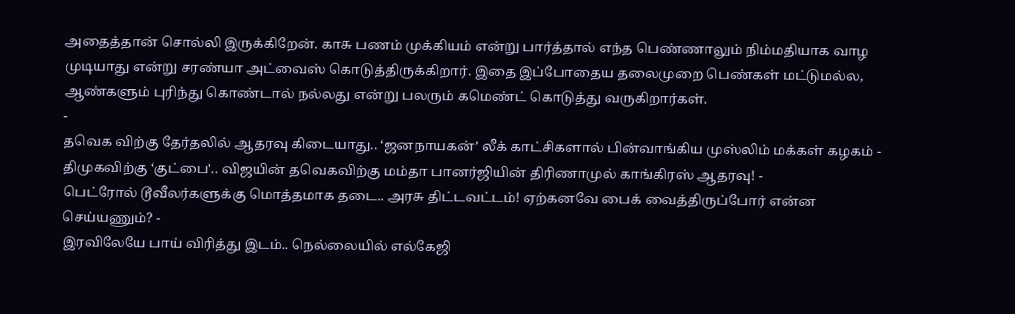அதைத்தான் சொல்லி இருக்கிறேன். காசு பணம் முக்கியம் என்று பார்த்தால் எந்த பெண்ணாலும் நிம்மதியாக வாழ முடியாது என்று சரண்யா அட்வைஸ் கொடுத்திருக்கிறார். இதை இப்போதைய தலைமுறை பெண்கள் மட்டுமல்ல, ஆண்களும் புரிந்து கொண்டால் நல்லது என்று பலரும் கமெண்ட் கொடுத்து வருகிறார்கள்.
-
தவெக விற்கு தேர்தலில் ஆதரவு கிடையாது.. ‘ஜனநாயகன்’ லீக் காட்சிகளால் பின்வாங்கிய முஸ்லிம் மக்கள் கழகம் -
திமுகவிற்கு ‘குட்பை'.. விஜயின் தவெகவிற்கு மம்தா பானர்ஜியின் திரிணாமுல் காங்கிரஸ் ஆதரவு! -
பெட்ரோல் டூவீலர்களுக்கு மொத்தமாக தடை.. அரசு திட்டவட்டம்! ஏற்கனவே பைக் வைத்திருப்போர் என்ன செய்யணும்? -
இரவிலேயே பாய் விரித்து இடம்.. நெல்லையில் எல்கேஜி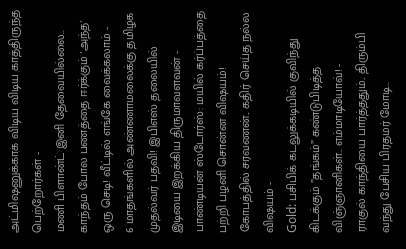அட்மிஷனுக்காக விடிய விடிய காத்திருந்த பெற்றோர்கள் -
மணி பிளான்ட் இனி தேவையில்லை.. காந்தம் போல பணத்தை ஈர்க்கும் 'அந்த' ஒரு செடி! வீட்டில் எங்கே வைக்கலாம் -
6 மாதங்களில் அண்ணாமலைக்கு தமிழக முதல்வர் பதவி! இபிஎஸ் தலையில் இடியை இறக்கிய திருமாவளவன் -
பாண்டியன் ஸ்டோர்ஸ்: மயில் கர்ப்பத்தை பற்றி பழனி சொன்ன விஷயம்! கோபத்தில் சரவணன்.. கதிர் செய்த நல்ல விஷயம் -
Gold: பசிபிக் கடலுக்கடியில் குவிந்து கிடக்கும் ”தங்கம்” கண்டுபிடித்த விஞ்ஞானிகள்.. எம்மாடியோவ்! -
ராகுல் காந்தியை பார்த்ததும்.. திரும்பி வந்து பேசிய பிரதமர் மோடி..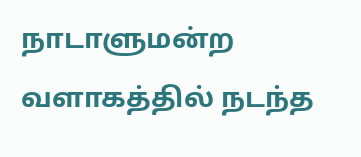நாடாளுமன்ற வளாகத்தில் நடந்த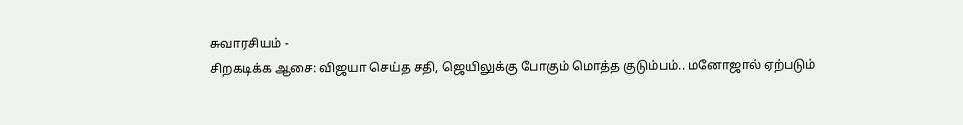சுவாரசியம் -
சிறகடிக்க ஆசை: விஜயா செய்த சதி, ஜெயிலுக்கு போகும் மொத்த குடும்பம்.. மனோஜால் ஏற்படும்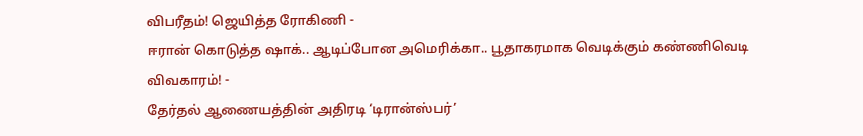விபரீதம்! ஜெயித்த ரோகிணி -
ஈரான் கொடுத்த ஷாக்.. ஆடிப்போன அமெரிக்கா.. பூதாகரமாக வெடிக்கும் கண்ணிவெடி விவகாரம்! -
தேர்தல் ஆணையத்தின் அதிரடி ‘டிரான்ஸ்பர்’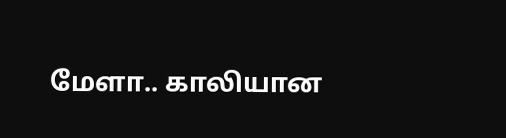மேளா.. காலியான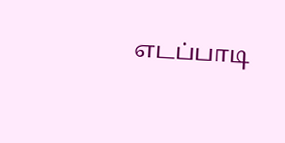எடப்பாடி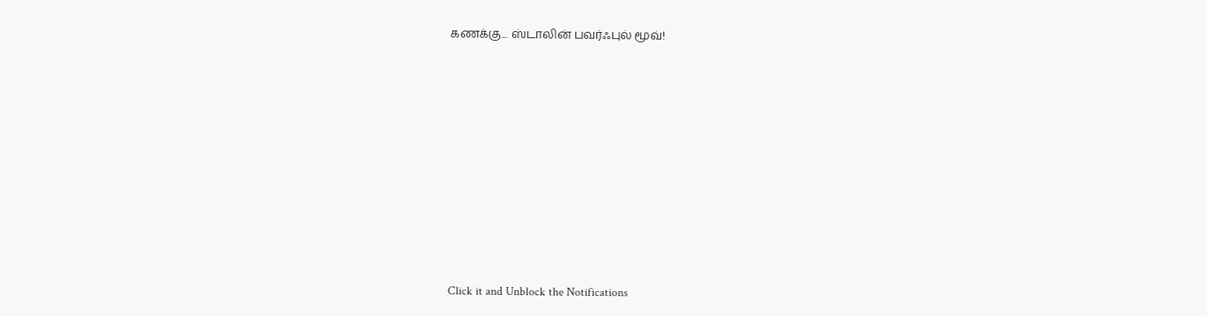கணக்கு... ஸ்டாலின் பவர்ஃபுல் மூவ்!












Click it and Unblock the Notifications